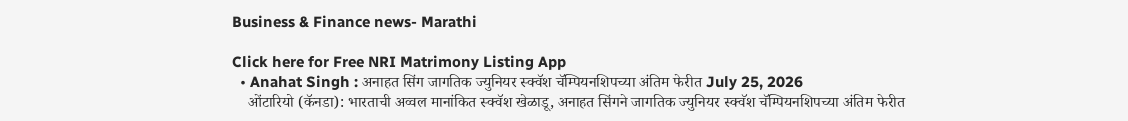Business & Finance news- Marathi

Click here for Free NRI Matrimony Listing App
  • Anahat Singh : अनाहत सिंग जागतिक ज्युनियर स्क्वॅश चॅम्पियनशिपच्या अंतिम फेरीत July 25, 2026
    ओंटारियो (कॅनडा): भारताची अव्वल मानांकित स्क्वॅश खेळाडू, अनाहत सिंगने जागतिक ज्युनियर स्क्वॅश चॅम्पियनशिपच्या अंतिम फेरीत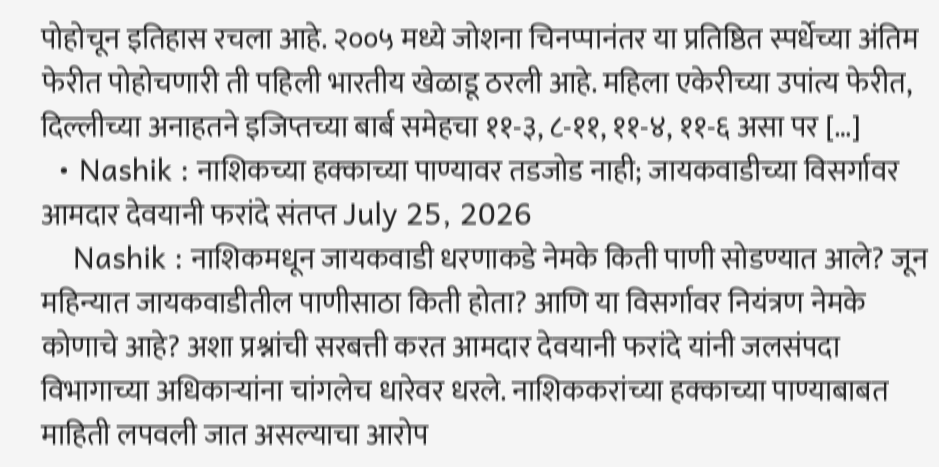पोहोचून इतिहास रचला आहे. २००५ मध्ये जोशना चिनप्पानंतर या प्रतिष्ठित स्पर्धेच्या अंतिम फेरीत पोहोचणारी ती पहिली भारतीय खेळाडू ठरली आहे. महिला एकेरीच्या उपांत्य फेरीत, दिल्लीच्या अनाहतने इजिप्तच्या बार्ब समेहचा ११-३, ८-११, ११-४, ११-६ असा पर […]
  • Nashik : नाशिकच्या हक्काच्या पाण्यावर तडजोड नाही; जायकवाडीच्या विसर्गावर आमदार देवयानी फरांदे संतप्त July 25, 2026
    Nashik : नाशिकमधून जायकवाडी धरणाकडे नेमके किती पाणी सोडण्यात आले? जून महिन्यात जायकवाडीतील पाणीसाठा किती होता? आणि या विसर्गावर नियंत्रण नेमके कोणाचे आहे? अशा प्रश्नांची सरबत्ती करत आमदार देवयानी फरांदे यांनी जलसंपदा विभागाच्या अधिकाऱ्यांना चांगलेच धारेवर धरले. नाशिककरांच्या हक्काच्या पाण्याबाबत माहिती लपवली जात असल्याचा आरोप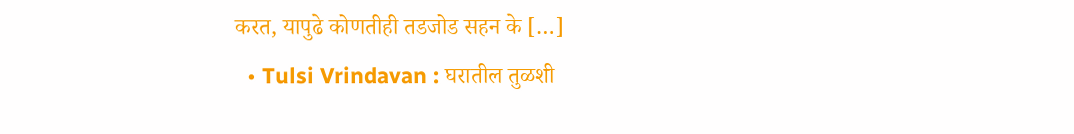करत, यापुढे कोणतीही तडजोड सहन के […]
  • Tulsi Vrindavan : घरातील तुळशी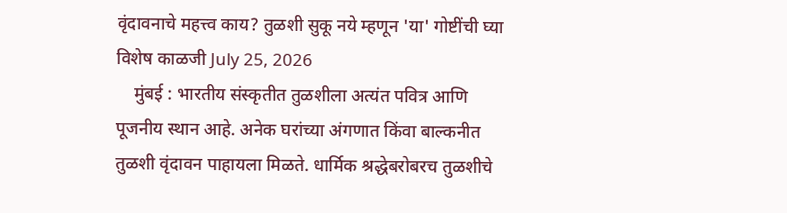वृंदावनाचे महत्त्व काय? तुळशी सुकू नये म्हणून 'या' गोष्टींची घ्या विशेष काळजी July 25, 2026
    मुंबई : भारतीय संस्कृतीत तुळशीला अत्यंत पवित्र आणि पूजनीय स्थान आहे. अनेक घरांच्या अंगणात किंवा बाल्कनीत तुळशी वृंदावन पाहायला मिळते. धार्मिक श्रद्धेबरोबरच तुळशीचे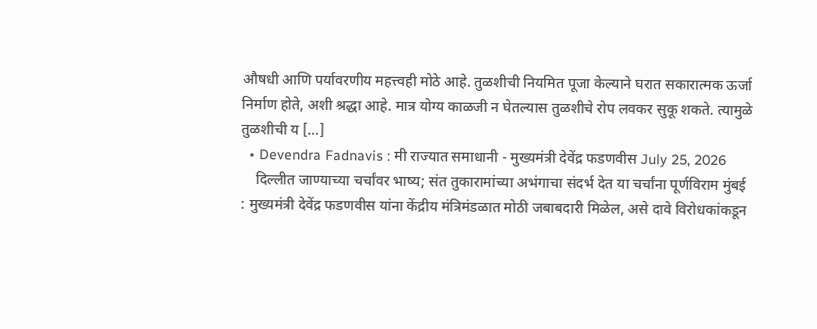औषधी आणि पर्यावरणीय महत्त्वही मोठे आहे. तुळशीची नियमित पूजा केल्याने घरात सकारात्मक ऊर्जा निर्माण होते, अशी श्रद्धा आहे. मात्र योग्य काळजी न घेतल्यास तुळशीचे रोप लवकर सुकू शकते. त्यामुळे तुळशीची य […]
  • Devendra Fadnavis : मी राज्यात समाधानी - मुख्यमंत्री देवेंद्र फडणवीस July 25, 2026
    दिल्लीत जाण्याच्या चर्चांवर भाष्य; संत तुकारामांच्या अभंगाचा संदर्भ देत या चर्चांना पूर्णविराम मुंबई : मुख्यमंत्री देवेंद्र फडणवीस यांना केंद्रीय मंत्रिमंडळात मोठी जबाबदारी मिळेल, असे दावे विरोधकांकडून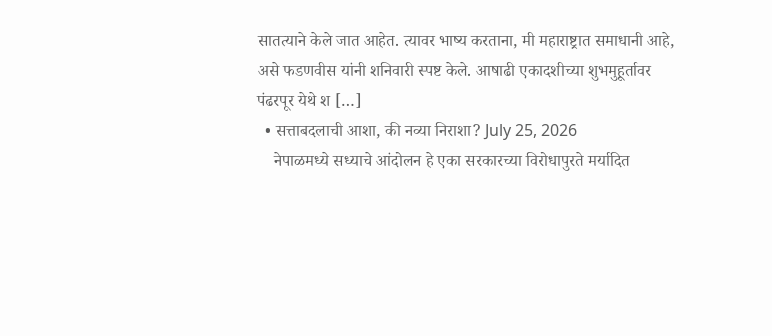सातत्याने केले जात आहेत. त्यावर भाष्य करताना, मी महाराष्ट्रात समाधानी आहे, असे फडणवीस यांनी शनिवारी स्पष्ट केले. आषाढी एकादशीच्या शुभमुहूर्तावर पंढरपूर येथे श […]
  • सत्ताबदलाची आशा, की नव्या निराशा? July 25, 2026
    नेपाळमध्ये सध्याचे आंदोलन हे एका सरकारच्या विरोधापुरते मर्यादित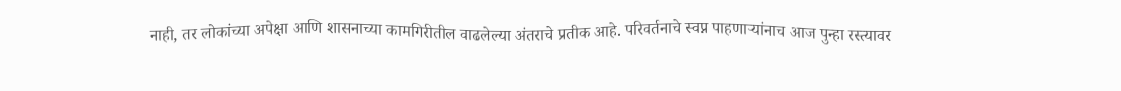नाही, तर लोकांच्या अपेक्षा आणि शासनाच्या कामगिरीतील वाढलेल्या अंतराचे प्रतीक आहे. परिवर्तनाचे स्वप्न पाहणाऱ्यांनाच आज पुन्हा रस्त्यावर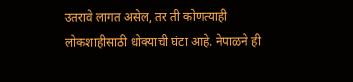उतरावे लागत असेल, तर ती कोणत्याही लोकशाहीसाठी धोक्याची घंटा आहे. नेपाळने ही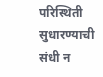परिस्थिती सुधारण्याची संधी न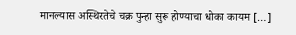मानल्यास अस्थिरतेचे चक्र पुन्हा सुरू होण्याचा धोका कायम […]